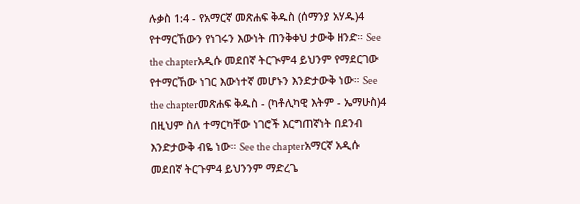ሉቃስ 1:4 - የአማርኛ መጽሐፍ ቅዱስ (ሰማንያ አሃዱ)4 የተማርኸውን የነገሩን እውነት ጠንቅቀህ ታውቅ ዘንድ። See the chapterአዲሱ መደበኛ ትርጒም4 ይህንም የማደርገው የተማርኸው ነገር እውነተኛ መሆኑን እንድታውቅ ነው። See the chapterመጽሐፍ ቅዱስ - (ካቶሊካዊ እትም - ኤማሁስ)4 በዚህም ስለ ተማርካቸው ነገሮች እርግጠኛነት በደንብ እንድታውቅ ብዬ ነው። See the chapterአማርኛ አዲሱ መደበኛ ትርጉም4 ይህንንም ማድረጌ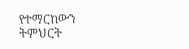የተማርከውን ትምህርት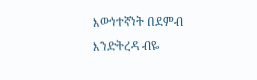እውነተኛነት በደምብ እንድትረዳ ብዬ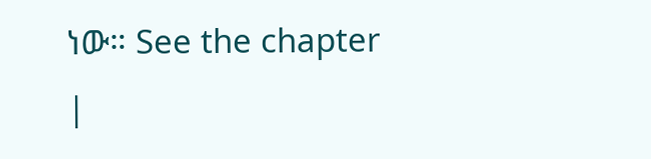ነው። See the chapter |